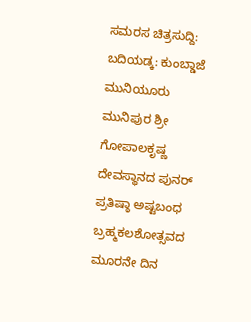ಸಮರಸ ಚಿತ್ರಸುದ್ದಿ: ಬದಿಯಡ್ಕ: ಕುಂಬ್ಡಾಜೆ ಮುನಿಯೂರು ಮುನಿಪುರ ಶ್ರೀ ಗೋಪಾಲಕೃಷ್ಣ ದೇವಸ್ಥಾನದ ಪುನರ್ ಪ್ರತಿಷ್ಠಾ ಅಷ್ಟಬಂಧ ಬ್ರಹ್ಮಕಲಶೋತ್ಸವದ ಮೂರನೇ ದಿನ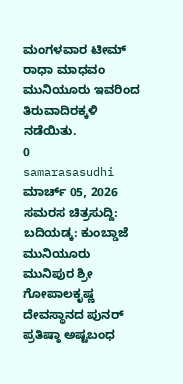ಮಂಗಳವಾರ ಟೀಮ್ ರಾಧಾ ಮಾಧವಂ ಮುನಿಯೂರು ಇವರಿಂದ ತಿರುವಾದಿರಕ್ಕಳಿ ನಡೆಯಿತು.
0
samarasasudhi
ಮಾರ್ಚ್ 05, 2026
ಸಮರಸ ಚಿತ್ರಸುದ್ದಿ: ಬದಿಯಡ್ಕ: ಕುಂಬ್ಡಾಜೆ ಮುನಿಯೂರು ಮುನಿಪುರ ಶ್ರೀ ಗೋಪಾಲಕೃಷ್ಣ ದೇವಸ್ಥಾನದ ಪುನರ್ ಪ್ರತಿಷ್ಠಾ ಅಷ್ಟಬಂಧ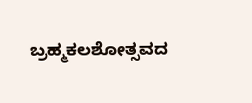ಬ್ರಹ್ಮಕಲಶೋತ್ಸವದ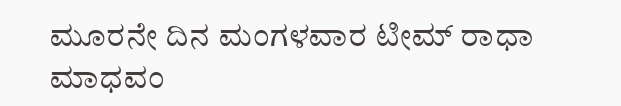ಮೂರನೇ ದಿನ ಮಂಗಳವಾರ ಟೀಮ್ ರಾಧಾ ಮಾಧವಂ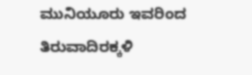ಮುನಿಯೂರು ಇವರಿಂದ ತಿರುವಾದಿರಕ್ಕಳಿ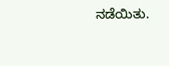ನಡೆಯಿತು.